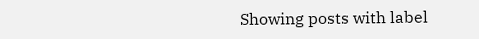Showing posts with label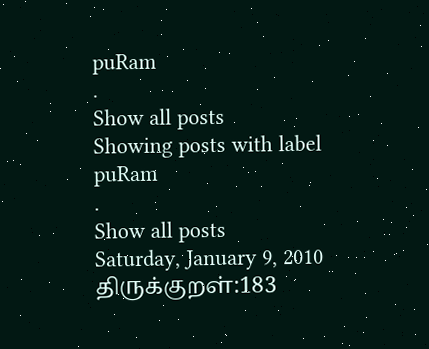puRam
.
Show all posts
Showing posts with label
puRam
.
Show all posts
Saturday, January 9, 2010
திருக்குறள்:183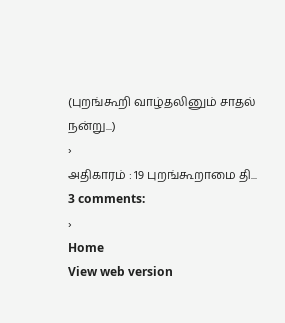(புறங்கூறி வாழ்தலினும் சாதல் நன்று...)
›
அதிகாரம் : 19 புறங்கூறாமை தி...
3 comments:
›
Home
View web version